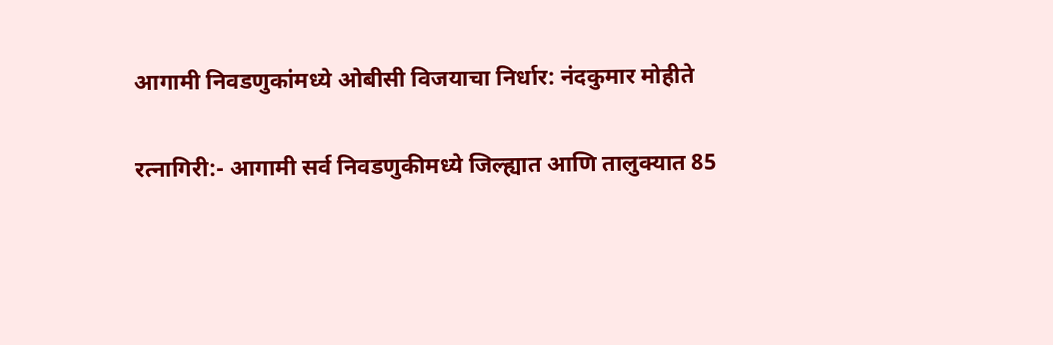आगामी निवडणुकांमध्ये ओबीसी विजयाचा निर्धार: नंदकुमार मोहीते

रत्नागिरी:- आगामी सर्व निवडणुकीमध्ये जिल्ह्यात आणि तालुक्यात 85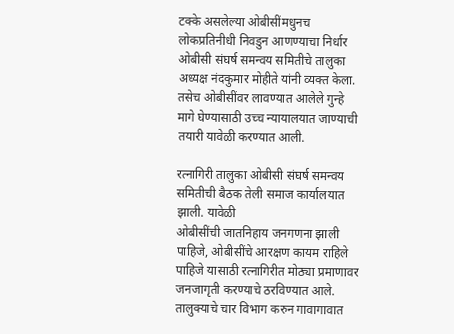टक्के असलेल्या ओबीसींमधुनच लोकप्रतिनीधी निवडुन आणण्याचा निर्धार ओबीसी संघर्ष समन्वय समितीचे तालुका अध्यक्ष नंदकुमार मोहीते यांनी व्यक्त केला. तसेच ओबीसींवर लावण्यात आलेले गुन्हे मागे घेण्यासाठी उच्च न्यायालयात जाण्याची तयारी यावेळी करण्यात आली.

रत्नागिरी तालुका ओबीसी संघर्ष समन्वय समितीची बैठक तेली समाज कार्यालयात झाली. यावेळी
ओबीसींची जातनिहाय जनगणना झाली पाहिजे, ओबीसींचे आरक्षण कायम राहिले पाहिजे यासाठी रत्नागिरीत मोठ्या प्रमाणावर जनजागृती करण्याचे ठरविण्यात आले. तालुक्याचे चार विभाग करुन गावागावात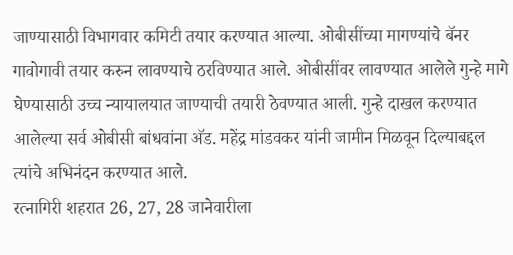जाण्यासाठी विभागवार कमिटी तयार करण्यात आल्या. ओबीसींच्या मागण्यांचे बॅनर गावोगावी तयार करुन लावण्याचे ठरविण्यात आले. ओबीसींवर लावण्यात आलेले गुन्हे मागे घेण्यासाठी उच्च न्यायालयात जाण्याची तयारी ठेवण्यात आली. गुन्हे दाखल करण्यात आलेल्या सर्व ओबीसी बांधवांना अ‍ॅड. महेंद्र मांडवकर यांनी जामीन मिळवून दिल्याबद्दल त्यांचे अभिनंदन करण्यात आले.
रत्नागिरी शहरात 26, 27, 28 जानेवारीला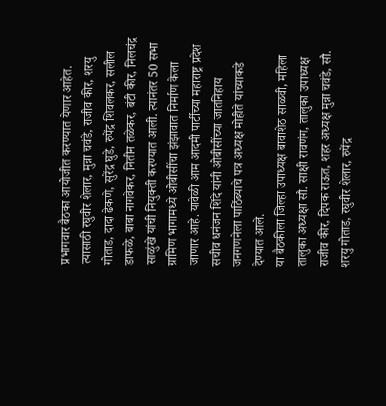प्रभागवार बैठका आयोजीत करण्यात येणार आहेत. त्यासाठी रघुवीर शेलार, मुन्ना चवंडे, राजीव कीर, शरयु गोताड, दादा ढेकणे, सुरेंद्र घुडे, रुपेंद्र शिवलकर, सलील डाफळे, बाबा नागवेकर, नितीन तळेकर, बंटी कीर, निलचंद्र साळुंखे यांची नियुक्ती करण्यात आली. त्यानंतर 50 सभा ग्रामिण भागामध्ये ओबीसींचा झंझावात निर्माण केला जाणार आहे. यावेळी आम आदमी पार्टीच्या महाराष्ट्र प्रदेश सचीव धनंजन शिंदे यांनी ओबीसींच्या जातनिहाय जनगणनेला पाठिंब्याचे पत्र अध्यक्ष मोहीते यांच्याकडे देण्यात आले.
या बैठकीला जिल्हा उपाध्यक्ष बावाशेठ साळवी, महिला तालुका अध्यक्षा सौ. साक्षी रावणंग, तालुका उपाध्यक्ष राजीव कीर, दिपक राऊत, शहर अध्यक्ष मुन्ना चवंडे, सौ. शरयु गोताड, रघुवीर शेलार, रुपेंद्र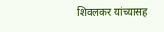शिवलकर यांच्यासह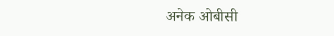अनेक ओबीसी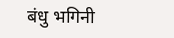बंधु भगिनी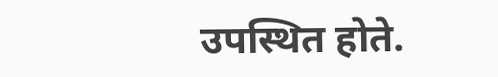उपस्थित होते.